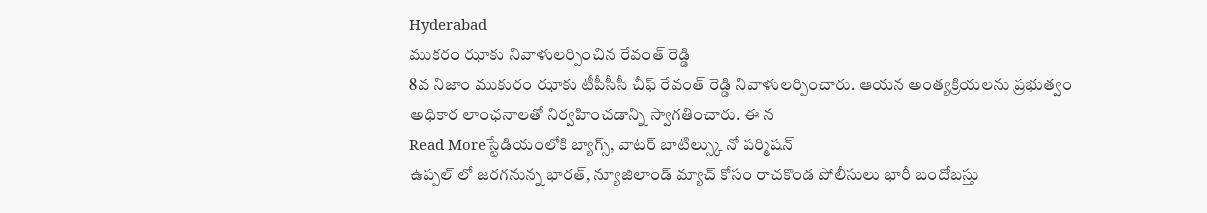Hyderabad
ముకరం ఝాకు నివాళులర్పించిన రేవంత్ రెడ్డి
8వ నిజాం ముకురం ఝాకు టీపీసీసీ చీఫ్ రేవంత్ రెడ్డి నివాళులర్పించారు. ఆయన అంత్యక్రియలను ప్రభుత్వం అధికార లాంఛనాలతో నిర్వహించడాన్ని స్వాగతించారు. ఈ న
Read Moreస్టేడియంలోకి బ్యాగ్స్, వాటర్ బాటిల్స్కు నో పర్మిషన్
ఉప్పల్ లో జరగనున్న భారత్, న్యూజిలాండ్ మ్యాచ్ కోసం రాచకొండ పోలీసులు భారీ బందోబస్తు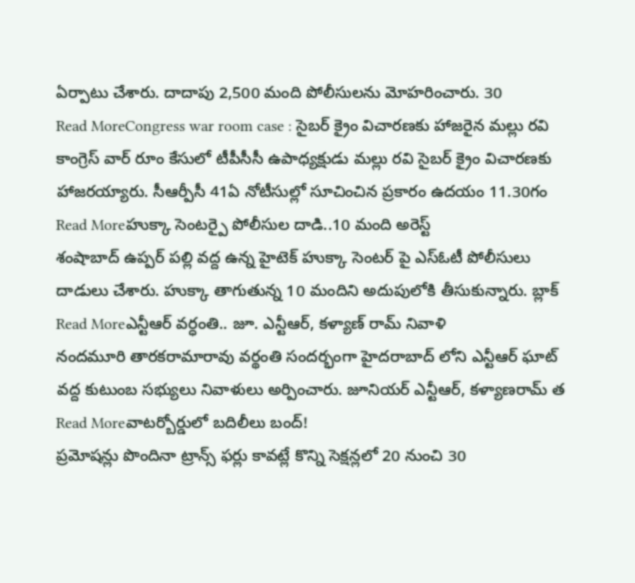ఏర్పాటు చేశారు. దాదాపు 2,500 మంది పోలీసులను మోహరించారు. 30
Read MoreCongress war room case : సైబర్ క్రైం విచారణకు హాజరైన మల్లు రవి
కాంగ్రెస్ వార్ రూం కేసులో టీపీసీసీ ఉపాధ్యక్షుడు మల్లు రవి సైబర్ క్రైం విచారణకు హాజరయ్యారు. సీఆర్పీసీ 41ఏ నోటీసుల్లో సూచించిన ప్రకారం ఉదయం 11.30గం
Read Moreహుక్కా సెంటర్పై పోలీసుల దాడి..10 మంది అరెస్ట్
శంషాబాద్ ఉప్పర్ పల్లి వద్ద ఉన్న హైటెక్ హుక్కా సెంటర్ పై ఎస్ఓటీ పోలీసులు దాడులు చేశారు. హుక్కా తాగుతున్న 10 మందిని అదుపులోకి తీసుకున్నారు. బ్లాక్
Read Moreఎన్టీఆర్ వర్ధంతి.. జూ. ఎన్టీఆర్, కళ్యాణ్ రామ్ నివాళి
నందమూరి తారకరామారావు వర్థంతి సందర్భంగా హైదరాబాద్ లోని ఎన్టీఆర్ ఘాట్ వద్ద కుటుంబ సభ్యులు నివాళులు అర్పించారు. జూనియర్ ఎన్టీఆర్, కళ్యాణరామ్ త
Read Moreవాటర్బోర్డులో బదిలీలు బంద్!
ప్రమోషన్లు పొందినా ట్రాన్స్ ఫర్లు కావట్లే కొన్ని సెక్షన్లలో 20 నుంచి 30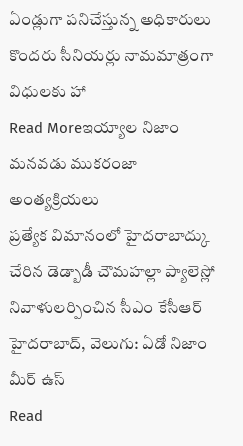ఏండ్లుగా పనిచేస్తున్న అధికారులు కొందరు సీనియర్లు నామమాత్రంగా విధులకు హా
Read Moreఇయ్యాల నిజాం మనవడు ముకరంజా అంత్యక్రియలు
ప్రత్యేక విమానంలో హైదరాబాద్కు చేరిన డెడ్బాడీ చౌమహల్లా ప్యాలెస్లో నివాళులర్పించిన సీఎం కేసీఆర్ హైదరాబాద్, వెలుగు: ఏడో నిజాం మీర్ ఉస్
Read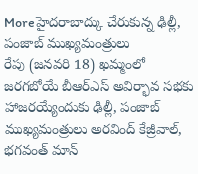Moreహైదరాబాద్కు చేరుకున్న ఢిల్లీ, పంజాబ్ ముఖ్యమంత్రులు
రేపు (జనవరి 18) ఖమ్మంలో జరగబోయే బీఆర్ఎస్ అవిర్భావ సభకు హాజరయ్యేందుకు ఢిల్లీ, పంజాబ్ ముఖ్యమంత్రులు అరవింద్ కేజ్రీవాల్, భగవంత్ మాన్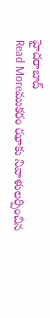హైదరాబాద్
Read Moreముకరం ఝాకు నివాళులర్పించిన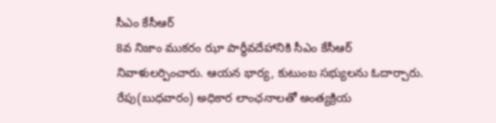సీఎం కేసీఆర్
8వ నిజాం ముకరం ఝా పార్థీవదేహానికి సీఎం కేసీఆర్ నివాళులర్పించారు. ఆయన భార్య, కుటుంబ సభ్యులను ఓదార్చారు. రేపు(బుధవారం) అధికార లాంఛనాలతో అంత్యక్రియ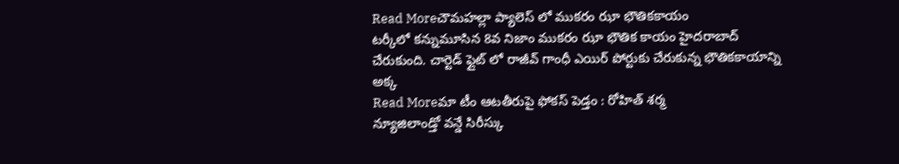Read Moreచౌమహల్లా ప్యాలెస్ లో ముకరం ఝా భౌతికకాయం
టర్కీలో కన్నుమూసిన 8వ నిజాం ముకరం ఝా భౌతిక కాయం హైదరాబాద్ చేరుకుంది. చార్టెడ్ ఫ్లైట్ లో రాజీవ్ గాంధీ ఎయిర్ పోర్టుకు చేరుకున్న భౌతికకాయాన్ని అక్క
Read Moreమా టీం ఆటతీరుపై ఫోకస్ పెడ్తం : రోహిత్ శర్మ
న్యూజిలాండ్తో వన్డే సిరీస్కు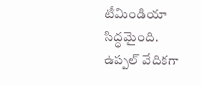టీమిండియా సిద్ధమైంది. ఉప్పల్ వేదికగా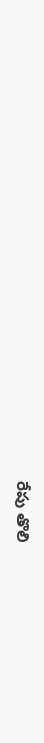రేపు తొలి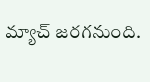మ్యాచ్ జరగనుంది.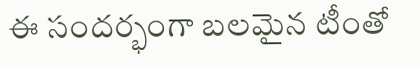ఈ సందర్భంగా బలమైన టీంతో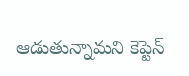ఆడుతున్నామని కెప్టెన్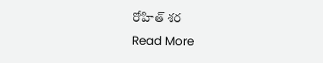రోహిత్ శర
Read More